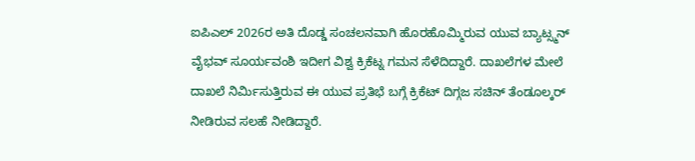ಐಪಿಎಲ್ 2026ರ ಅತಿ ದೊಡ್ಡ ಸಂಚಲನವಾಗಿ ಹೊರಹೊಮ್ಮಿರುವ ಯುವ ಬ್ಯಾಟ್ಸ್ಮನ್ ವೈಭವ್ ಸೂರ್ಯವಂಶಿ ಇದೀಗ ವಿಶ್ವ ಕ್ರಿಕೆಟ್ನ ಗಮನ ಸೆಳೆದಿದ್ದಾರೆ. ದಾಖಲೆಗಳ ಮೇಲೆ ದಾಖಲೆ ನಿರ್ಮಿಸುತ್ತಿರುವ ಈ ಯುವ ಪ್ರತಿಭೆ ಬಗ್ಗೆ ಕ್ರಿಕೆಟ್ ದಿಗ್ಗಜ ಸಚಿನ್ ತೆಂಡೂಲ್ಕರ್ ನೀಡಿರುವ ಸಲಹೆ ನೀಡಿದ್ದಾರೆ.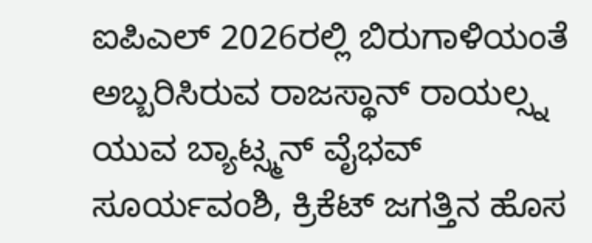ಐಪಿಎಲ್ 2026ರಲ್ಲಿ ಬಿರುಗಾಳಿಯಂತೆ ಅಬ್ಬರಿಸಿರುವ ರಾಜಸ್ಥಾನ್ ರಾಯಲ್ಸ್ನ ಯುವ ಬ್ಯಾಟ್ಸ್ಮನ್ ವೈಭವ್ ಸೂರ್ಯವಂಶಿ, ಕ್ರಿಕೆಟ್ ಜಗತ್ತಿನ ಹೊಸ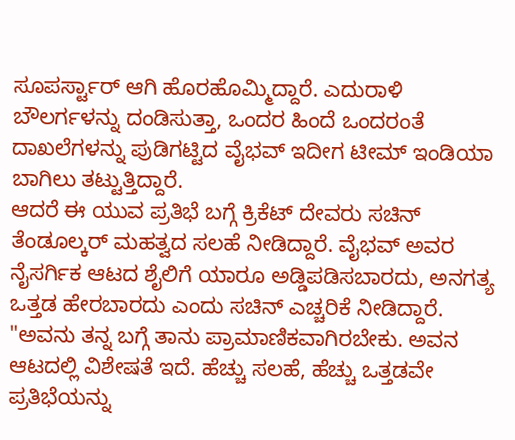ಸೂಪರ್ಸ್ಟಾರ್ ಆಗಿ ಹೊರಹೊಮ್ಮಿದ್ದಾರೆ. ಎದುರಾಳಿ ಬೌಲರ್ಗಳನ್ನು ದಂಡಿಸುತ್ತಾ, ಒಂದರ ಹಿಂದೆ ಒಂದರಂತೆ ದಾಖಲೆಗಳನ್ನು ಪುಡಿಗಟ್ಟಿದ ವೈಭವ್ ಇದೀಗ ಟೀಮ್ ಇಂಡಿಯಾ ಬಾಗಿಲು ತಟ್ಟುತ್ತಿದ್ದಾರೆ.
ಆದರೆ ಈ ಯುವ ಪ್ರತಿಭೆ ಬಗ್ಗೆ ಕ್ರಿಕೆಟ್ ದೇವರು ಸಚಿನ್ ತೆಂಡೂಲ್ಕರ್ ಮಹತ್ವದ ಸಲಹೆ ನೀಡಿದ್ದಾರೆ. ವೈಭವ್ ಅವರ ನೈಸರ್ಗಿಕ ಆಟದ ಶೈಲಿಗೆ ಯಾರೂ ಅಡ್ಡಿಪಡಿಸಬಾರದು, ಅನಗತ್ಯ ಒತ್ತಡ ಹೇರಬಾರದು ಎಂದು ಸಚಿನ್ ಎಚ್ಚರಿಕೆ ನೀಡಿದ್ದಾರೆ.
"ಅವನು ತನ್ನ ಬಗ್ಗೆ ತಾನು ಪ್ರಾಮಾಣಿಕವಾಗಿರಬೇಕು. ಅವನ ಆಟದಲ್ಲಿ ವಿಶೇಷತೆ ಇದೆ. ಹೆಚ್ಚು ಸಲಹೆ, ಹೆಚ್ಚು ಒತ್ತಡವೇ ಪ್ರತಿಭೆಯನ್ನು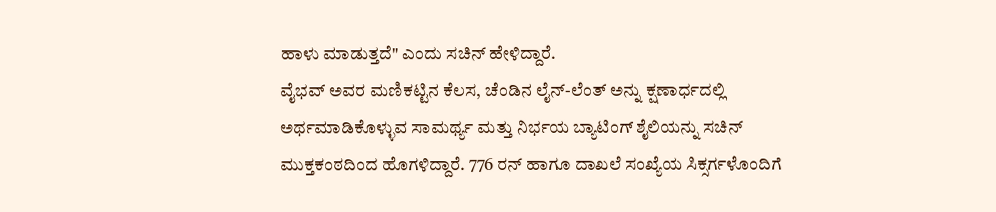ಹಾಳು ಮಾಡುತ್ತದೆ" ಎಂದು ಸಚಿನ್ ಹೇಳಿದ್ದಾರೆ.
ವೈಭವ್ ಅವರ ಮಣಿಕಟ್ಟಿನ ಕೆಲಸ, ಚೆಂಡಿನ ಲೈನ್-ಲೆಂತ್ ಅನ್ನು ಕ್ಷಣಾರ್ಧದಲ್ಲಿ ಅರ್ಥಮಾಡಿಕೊಳ್ಳುವ ಸಾಮರ್ಥ್ಯ ಮತ್ತು ನಿರ್ಭಯ ಬ್ಯಾಟಿಂಗ್ ಶೈಲಿಯನ್ನು ಸಚಿನ್ ಮುಕ್ತಕಂಠದಿಂದ ಹೊಗಳಿದ್ದಾರೆ. 776 ರನ್ ಹಾಗೂ ದಾಖಲೆ ಸಂಖ್ಯೆಯ ಸಿಕ್ಸರ್ಗಳೊಂದಿಗೆ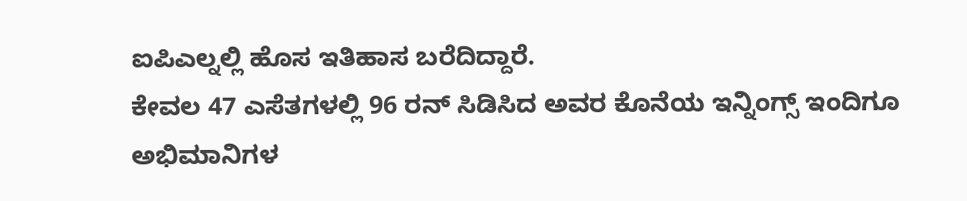ಐಪಿಎಲ್ನಲ್ಲಿ ಹೊಸ ಇತಿಹಾಸ ಬರೆದಿದ್ದಾರೆ.
ಕೇವಲ 47 ಎಸೆತಗಳಲ್ಲಿ 96 ರನ್ ಸಿಡಿಸಿದ ಅವರ ಕೊನೆಯ ಇನ್ನಿಂಗ್ಸ್ ಇಂದಿಗೂ ಅಭಿಮಾನಿಗಳ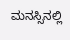ಮನಸ್ಸಿನಲ್ಲಿ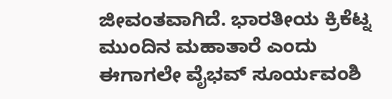ಜೀವಂತವಾಗಿದೆ. ಭಾರತೀಯ ಕ್ರಿಕೆಟ್ನ ಮುಂದಿನ ಮಹಾತಾರೆ ಎಂದು ಈಗಾಗಲೇ ವೈಭವ್ ಸೂರ್ಯವಂಶಿ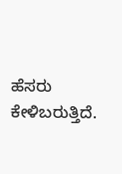ಹೆಸರು ಕೇಳಿಬರುತ್ತಿದೆ.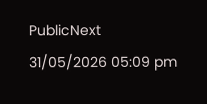PublicNext
31/05/2026 05:09 pm